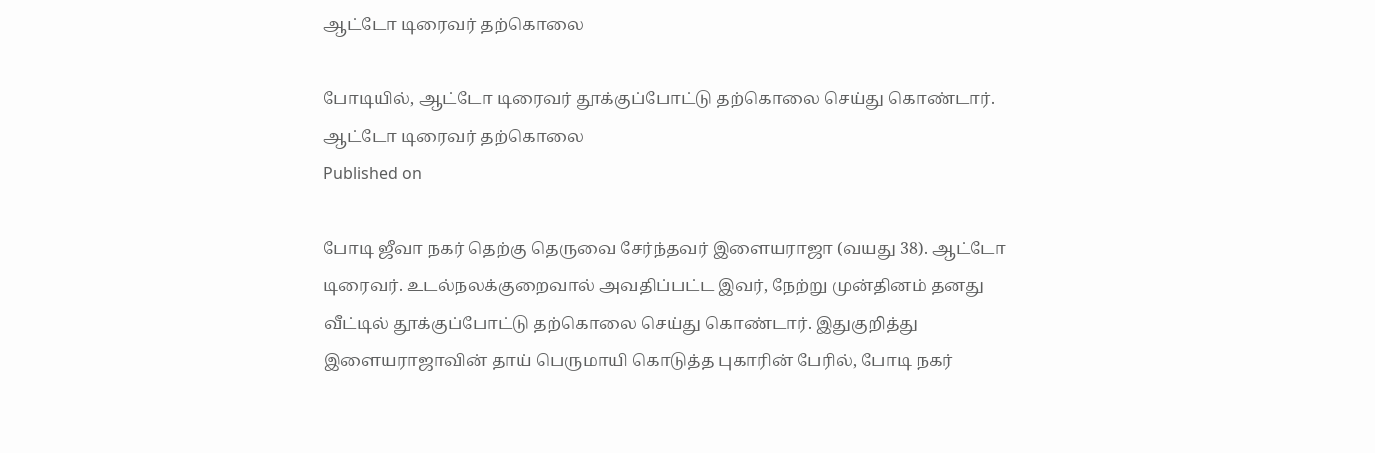ஆட்டோ டிரைவர் தற்கொலை

போடியில், ஆட்டோ டிரைவர் தூக்குப்போட்டு தற்கொலை செய்து கொண்டார்.
ஆட்டோ டிரைவர் தற்கொலை
Published on

போடி ஜீவா நகர் தெற்கு தெருவை சேர்ந்தவர் இளையராஜா (வயது 38). ஆட்டோ டிரைவர். உடல்நலக்குறைவால் அவதிப்பட்ட இவர், நேற்று முன்தினம் தனது வீட்டில் தூக்குப்போட்டு தற்கொலை செய்து கொண்டார். இதுகுறித்து இளையராஜாவின் தாய் பெருமாயி கொடுத்த புகாரின் பேரில், போடி நகர்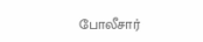போலீசார்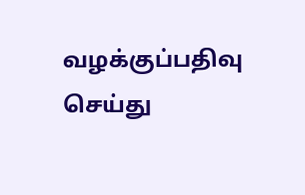வழக்குப்பதிவு செய்து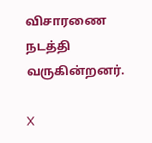விசாரணை நடத்தி வருகின்றனர்.

X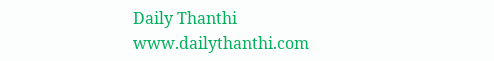Daily Thanthi
www.dailythanthi.com